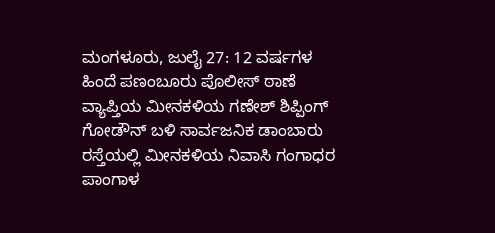ಮಂಗಳೂರು, ಜುಲೈ 27: 12 ವರ್ಷಗಳ ಹಿಂದೆ ಪಣಂಬೂರು ಪೊಲೀಸ್ ಠಾಣೆ ವ್ಯಾಪ್ತಿಯ ಮೀನಕಳಿಯ ಗಣೇಶ್ ಶಿಪ್ಪಿಂಗ್ ಗೋಡೌನ್ ಬಳಿ ಸಾರ್ವಜನಿಕ ಡಾಂಬಾರು ರಸ್ತೆಯಲ್ಲಿ ಮೀನಕಳಿಯ ನಿವಾಸಿ ಗಂಗಾಧರ ಪಾಂಗಾಳ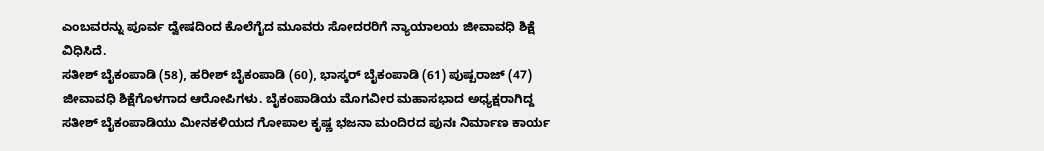ಎಂಬವರನ್ನು ಪೂರ್ವ ದ್ವೇಷದಿಂದ ಕೊಲೆಗೈದ ಮೂವರು ಸೋದರರಿಗೆ ನ್ಯಾಯಾಲಯ ಜೀವಾವಧಿ ಶಿಕ್ಷೆ ವಿಧಿಸಿದೆ.
ಸತೀಶ್ ಬೈಕಂಪಾಡಿ (58), ಹರೀಶ್ ಬೈಕಂಪಾಡಿ (60), ಭಾಸ್ಕರ್ ಬೈಕಂಪಾಡಿ (61) ಪುಷ್ಪರಾಜ್ (47) ಜೀವಾವಧಿ ಶಿಕ್ಷೆಗೊಳಗಾದ ಆರೋಪಿಗಳು. ಬೈಕಂಪಾಡಿಯ ಮೊಗವೀರ ಮಹಾಸಭಾದ ಅಧ್ಯಕ್ಷರಾಗಿದ್ದ ಸತೀಶ್ ಬೈಕಂಪಾಡಿಯು ಮೀನಕಳಿಯದ ಗೋಪಾಲ ಕೃಷ್ಣ ಭಜನಾ ಮಂದಿರದ ಪುನಃ ನಿರ್ಮಾಣ ಕಾರ್ಯ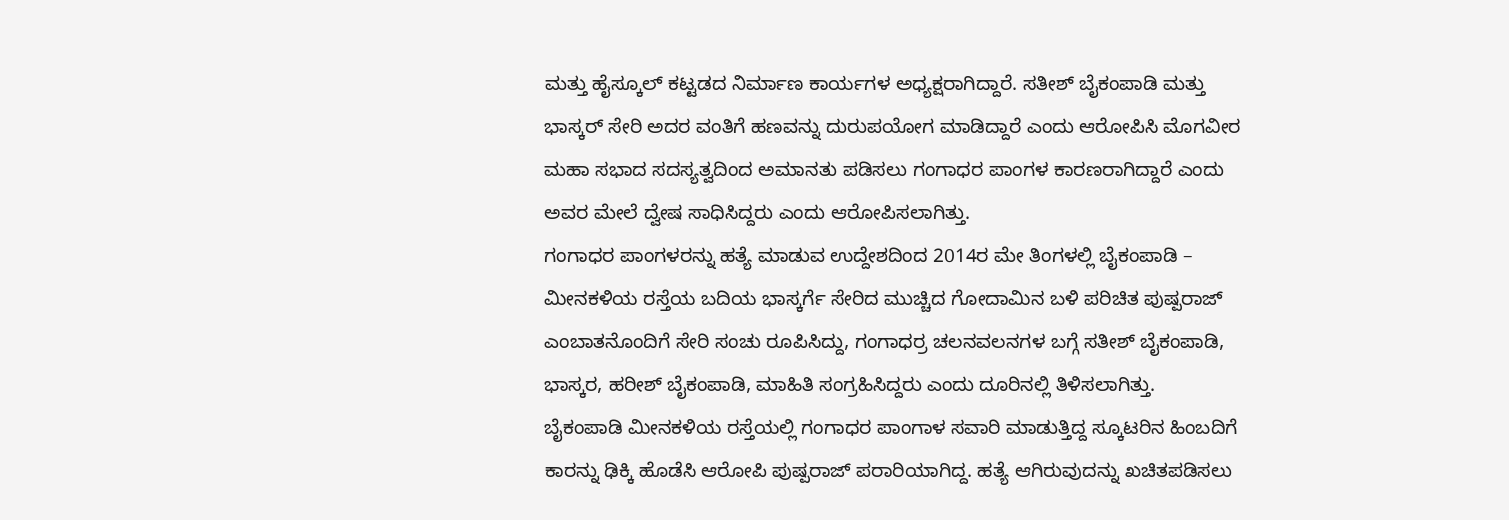ಮತ್ತು ಹೈಸ್ಕೂಲ್ ಕಟ್ಟಡದ ನಿರ್ಮಾಣ ಕಾರ್ಯಗಳ ಅಧ್ಯಕ್ಷರಾಗಿದ್ದಾರೆ. ಸತೀಶ್ ಬೈಕಂಪಾಡಿ ಮತ್ತು ಭಾಸ್ಕರ್ ಸೇರಿ ಅದರ ವಂತಿಗೆ ಹಣವನ್ನು ದುರುಪಯೋಗ ಮಾಡಿದ್ದಾರೆ ಎಂದು ಆರೋಪಿಸಿ ಮೊಗವೀರ ಮಹಾ ಸಭಾದ ಸದಸ್ಯತ್ವದಿಂದ ಅಮಾನತು ಪಡಿಸಲು ಗಂಗಾಧರ ಪಾಂಗಳ ಕಾರಣರಾಗಿದ್ದಾರೆ ಎಂದು ಅವರ ಮೇಲೆ ದ್ವೇಷ ಸಾಧಿಸಿದ್ದರು ಎಂದು ಆರೋಪಿಸಲಾಗಿತ್ತು.
ಗಂಗಾಧರ ಪಾಂಗಳರನ್ನು ಹತ್ಯೆ ಮಾಡುವ ಉದ್ದೇಶದಿಂದ 2014ರ ಮೇ ತಿಂಗಳಲ್ಲಿ ಬೈಕಂಪಾಡಿ – ಮೀನಕಳಿಯ ರಸ್ತೆಯ ಬದಿಯ ಭಾಸ್ಕರ್ಗೆ ಸೇರಿದ ಮುಚ್ಚಿದ ಗೋದಾಮಿನ ಬಳಿ ಪರಿಚಿತ ಪುಷ್ಪರಾಜ್ ಎಂಬಾತನೊಂದಿಗೆ ಸೇರಿ ಸಂಚು ರೂಪಿಸಿದ್ದು, ಗಂಗಾಧರ್ರ ಚಲನವಲನಗಳ ಬಗ್ಗೆ ಸತೀಶ್ ಬೈಕಂಪಾಡಿ, ಭಾಸ್ಕರ, ಹರೀಶ್ ಬೈಕಂಪಾಡಿ, ಮಾಹಿತಿ ಸಂಗ್ರಹಿಸಿದ್ದರು ಎಂದು ದೂರಿನಲ್ಲಿ ತಿಳಿಸಲಾಗಿತ್ತು.
ಬೈಕಂಪಾಡಿ ಮೀನಕಳಿಯ ರಸ್ತೆಯಲ್ಲಿ ಗಂಗಾಧರ ಪಾಂಗಾಳ ಸವಾರಿ ಮಾಡುತ್ತಿದ್ದ ಸ್ಕೂಟರಿನ ಹಿಂಬದಿಗೆ ಕಾರನ್ನು ಢಿಕ್ಕಿ ಹೊಡೆಸಿ ಆರೋಪಿ ಪುಷ್ಪರಾಜ್ ಪರಾರಿಯಾಗಿದ್ದ. ಹತ್ಯೆ ಆಗಿರುವುದನ್ನು ಖಚಿತಪಡಿಸಲು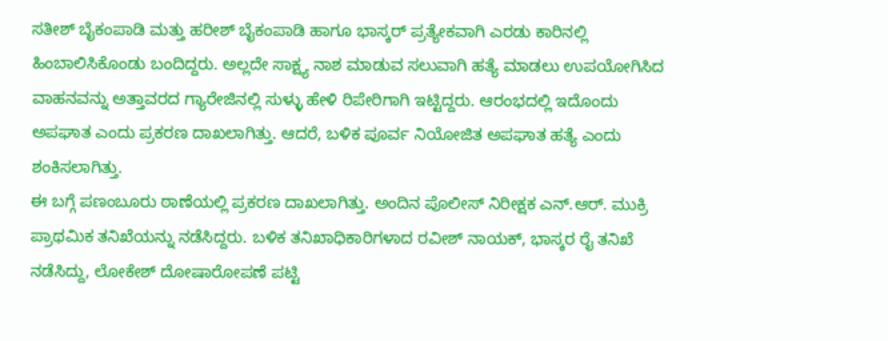ಸತೀಶ್ ಬೈಕಂಪಾಡಿ ಮತ್ತು ಹರೀಶ್ ಬೈಕಂಪಾಡಿ ಹಾಗೂ ಭಾಸ್ಕರ್ ಪ್ರತ್ಯೇಕವಾಗಿ ಎರಡು ಕಾರಿನಲ್ಲಿ ಹಿಂಬಾಲಿಸಿಕೊಂಡು ಬಂದಿದ್ದರು. ಅಲ್ಲದೇ ಸಾಕ್ಷ್ಯ ನಾಶ ಮಾಡುವ ಸಲುವಾಗಿ ಹತ್ಯೆ ಮಾಡಲು ಉಪಯೋಗಿಸಿದ ವಾಹನವನ್ನು ಅತ್ತಾವರದ ಗ್ಯಾರೇಜಿನಲ್ಲಿ ಸುಳ್ಳು ಹೇಳಿ ರಿಪೇರಿಗಾಗಿ ಇಟ್ಟಿದ್ದರು. ಆರಂಭದಲ್ಲಿ ಇದೊಂದು ಅಪಘಾತ ಎಂದು ಪ್ರಕರಣ ದಾಖಲಾಗಿತ್ತು. ಆದರೆ, ಬಳಿಕ ಪೂರ್ವ ನಿಯೋಜಿತ ಅಪಘಾತ ಹತ್ಯೆ ಎಂದು ಶಂಕಿಸಲಾಗಿತ್ತು.
ಈ ಬಗ್ಗೆ ಪಣಂಬೂರು ಠಾಣೆಯಲ್ಲಿ ಪ್ರಕರಣ ದಾಖಲಾಗಿತ್ತು. ಅಂದಿನ ಪೊಲೀಸ್ ನಿರೀಕ್ಷಕ ಎನ್.ಆರ್. ಮುಕ್ರಿ ಪ್ರಾಥಮಿಕ ತನಿಖೆಯನ್ನು ನಡೆಸಿದ್ದರು. ಬಳಿಕ ತನಿಖಾಧಿಕಾರಿಗಳಾದ ರವೀಶ್ ನಾಯಕ್, ಭಾಸ್ಕರ ರೈ ತನಿಖೆ ನಡೆಸಿದ್ದು, ಲೋಕೇಶ್ ದೋಷಾರೋಪಣೆ ಪಟ್ಟಿ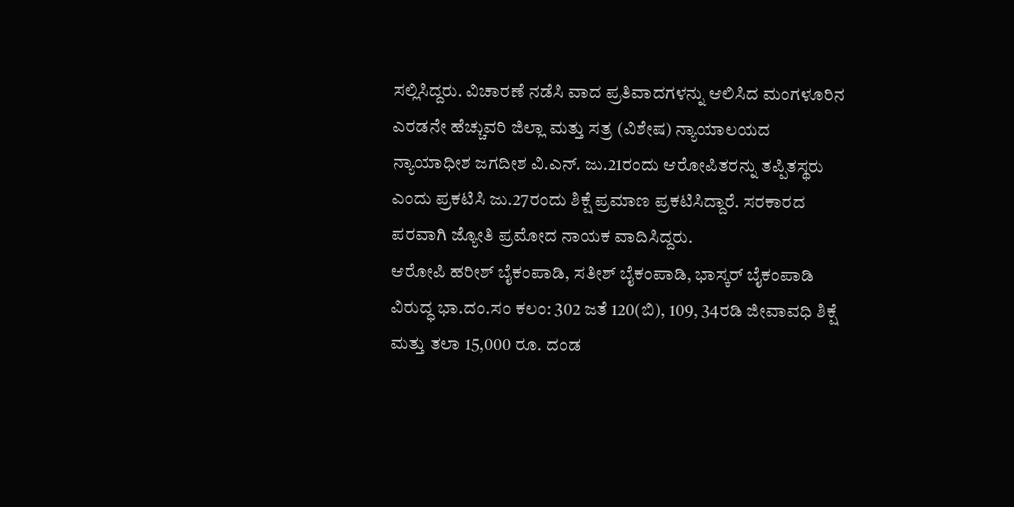ಸಲ್ಲಿಸಿದ್ದರು. ವಿಚಾರಣೆ ನಡೆಸಿ ವಾದ ಪ್ರತಿವಾದಗಳನ್ನು ಆಲಿಸಿದ ಮಂಗಳೂರಿನ ಎರಡನೇ ಹೆಚ್ಚುವರಿ ಜಿಲ್ಲಾ ಮತ್ತು ಸತ್ರ (ವಿಶೇಷ) ನ್ಯಾಯಾಲಯದ ನ್ಯಾಯಾಧೀಶ ಜಗದೀಶ ವಿ.ಎನ್. ಜು.21ರಂದು ಆರೋಪಿತರನ್ನು ತಪ್ಪಿತಸ್ಥರು ಎಂದು ಪ್ರಕಟಿಸಿ ಜು.27ರಂದು ಶಿಕ್ಷೆ ಪ್ರಮಾಣ ಪ್ರಕಟಿಸಿದ್ದಾರೆ. ಸರಕಾರದ ಪರವಾಗಿ ಜ್ಯೋತಿ ಪ್ರಮೋದ ನಾಯಕ ವಾದಿಸಿದ್ದರು.
ಆರೋಪಿ ಹರೀಶ್ ಬೈಕಂಪಾಡಿ, ಸತೀಶ್ ಬೈಕಂಪಾಡಿ, ಭಾಸ್ಕರ್ ಬೈಕಂಪಾಡಿ ವಿರುದ್ಧ ಭಾ.ದಂ.ಸಂ ಕಲಂ: 302 ಜತೆ 120(ಬಿ), 109, 34ರಡಿ ಜೀವಾವಧಿ ಶಿಕ್ಷೆ ಮತ್ತು ತಲಾ 15,000 ರೂ. ದಂಡ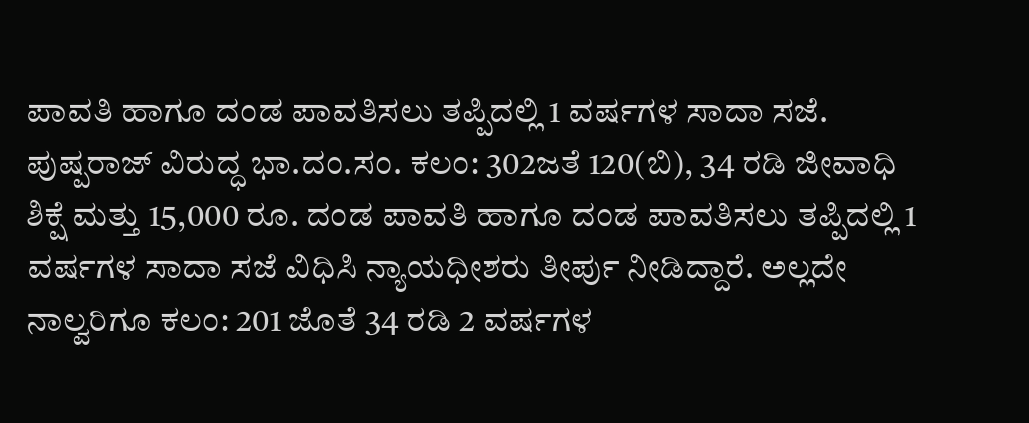ಪಾವತಿ ಹಾಗೂ ದಂಡ ಪಾವತಿಸಲು ತಪ್ಪಿದಲ್ಲಿ 1 ವರ್ಷಗಳ ಸಾದಾ ಸಜೆ. ಪುಷ್ಪರಾಜ್ ವಿರುದ್ಧ ಭಾ.ದಂ.ಸಂ. ಕಲಂ: 302ಜತೆ 120(ಬಿ), 34 ರಡಿ ಜೀವಾಧಿ ಶಿಕ್ಷೆ ಮತ್ತು 15,000 ರೂ. ದಂಡ ಪಾವತಿ ಹಾಗೂ ದಂಡ ಪಾವತಿಸಲು ತಪ್ಪಿದಲ್ಲಿ 1 ವರ್ಷಗಳ ಸಾದಾ ಸಜೆ ವಿಧಿಸಿ ನ್ಯಾಯಧೀಶರು ತೀರ್ಪು ನೀಡಿದ್ದಾರೆ. ಅಲ್ಲದೇ ನಾಲ್ವರಿಗೂ ಕಲಂ: 201 ಜೊತೆ 34 ರಡಿ 2 ವರ್ಷಗಳ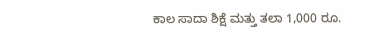ಕಾಲ ಸಾದಾ ಶಿಕ್ಷೆ ಮತ್ತು ತಲಾ 1,000 ರೂ.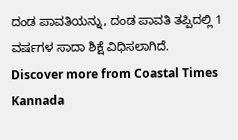ದಂಡ ಪಾವತಿಯನ್ನು, ದಂಡ ಪಾವತಿ ತಪ್ಪಿದಲ್ಲಿ 1 ವರ್ಷಗಳ ಸಾದಾ ಶಿಕ್ಷೆ ವಿಧಿಸಲಾಗಿದೆ.
Discover more from Coastal Times Kannada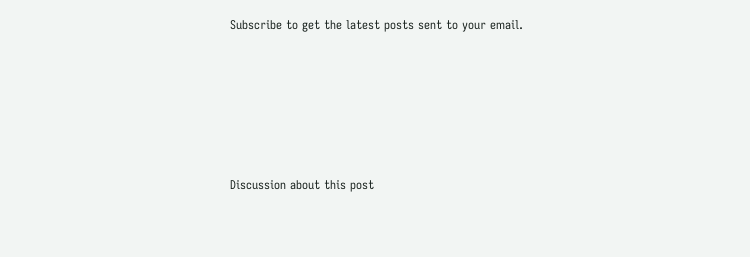Subscribe to get the latest posts sent to your email.







Discussion about this post